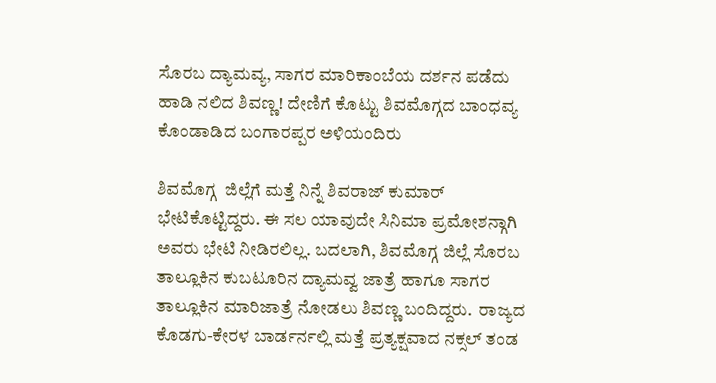ಸೊರಬ ದ್ಯಾಮವ್ಯ, ಸಾಗರ ಮಾರಿಕಾಂಬೆಯ ದರ್ಶನ ಪಡೆದು ಹಾಡಿ ನಲಿದ ಶಿವಣ್ಣ! ದೇಣಿಗೆ ಕೊಟ್ಟು ಶಿವಮೊಗ್ಗದ ಬಾಂಧವ್ಯ ಕೊಂಡಾಡಿದ ಬಂಗಾರಪ್ಪರ ಅಳಿಯಂದಿರು

ಶಿವಮೊಗ್ಗ  ಜಿಲ್ಲೆಗೆ ಮತ್ತೆ ನಿನ್ನೆ ಶಿವರಾಜ್ ಕುಮಾರ್ ಭೇಟಿಕೊಟ್ಟಿದ್ದರು. ಈ ಸಲ ಯಾವುದೇ ಸಿನಿಮಾ ಪ್ರಮೋಶನ್ಗಾಗಿ ಅವರು ಭೇಟಿ ನೀಡಿರಲಿಲ್ಲ. ಬದಲಾಗಿ, ಶಿವಮೊಗ್ಗ ಜಿಲ್ಲೆ ಸೊರಬ ತಾಲ್ಲೂಕಿನ ಕುಬಟೂರಿನ ದ್ಯಾಮವ್ವ ಜಾತ್ರೆ ಹಾಗೂ ಸಾಗರ ತಾಲ್ಲೂಕಿನ ಮಾರಿಜಾತ್ರೆ ನೋಡಲು ಶಿವಣ್ಣ ಬಂದಿದ್ದರು.  ರಾಜ್ಯದ ಕೊಡಗು-ಕೇರಳ ಬಾರ್ಡರ್ನಲ್ಲಿ ಮತ್ತೆ ಪ್ರತ್ಯಕ್ಷವಾದ ನಕ್ಸಲ್ ತಂಡ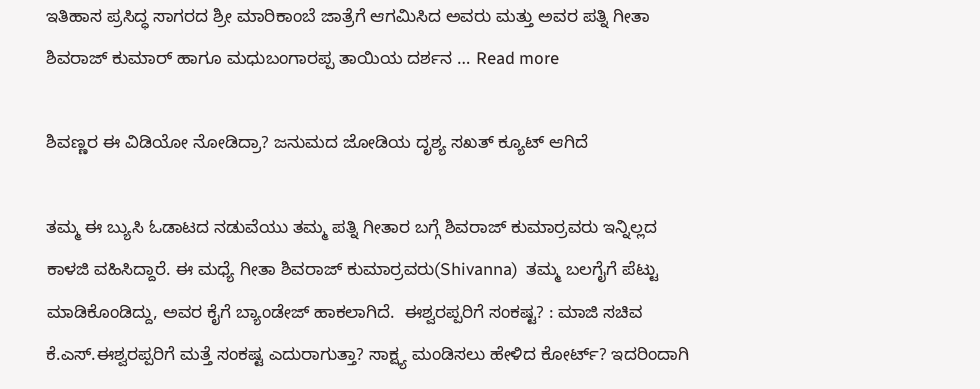ಇತಿಹಾಸ ಪ್ರಸಿದ್ಧ ಸಾಗರದ ಶ್ರೀ ಮಾರಿಕಾಂಬೆ ಜಾತ್ರೆಗೆ ಆಗಮಿಸಿದ ಅವರು ಮತ್ತು ಅವರ ಪತ್ನಿ ಗೀತಾ ಶಿವರಾಜ್ ಕುಮಾರ್ ಹಾಗೂ ಮಧುಬಂಗಾರಪ್ಪ ತಾಯಿಯ ದರ್ಶನ … Read more

ಶಿವಣ್ಣರ ಈ ವಿಡಿಯೋ ನೋಡಿದ್ರಾ? ಜನುಮದ ಜೋಡಿಯ ದೃಶ್ಯ ಸಖತ್ ಕ್ಯೂಟ್ ಆಗಿದೆ

ತಮ್ಮ ಈ ಬ್ಯುಸಿ ಓಡಾಟದ ನಡುವೆಯು ತಮ್ಮ ಪತ್ನಿ ಗೀತಾರ ಬಗ್ಗೆ ಶಿವರಾಜ್ ಕುಮಾರ್ರವರು ಇನ್ನಿಲ್ಲದ ಕಾಳಜಿ ವಹಿಸಿದ್ದಾರೆ. ಈ ಮಧ್ಯೆ ಗೀತಾ ಶಿವರಾಜ್ ಕುಮಾರ್ರವರು(Shivanna)  ತಮ್ಮ ಬಲಗೈಗೆ ಪೆಟ್ಟು ಮಾಡಿಕೊಂಡಿದ್ದು, ಅವರ ಕೈಗೆ ಬ್ಯಾಂಡೇಜ್ ಹಾಕಲಾಗಿದೆ.  ಈಶ್ವರಪ್ಪರಿಗೆ ಸಂಕಷ್ಟ? : ಮಾಜಿ ಸಚಿವ ಕೆ.ಎಸ್.ಈಶ್ವರಪ್ಪರಿಗೆ ಮತ್ತೆ ಸಂಕಷ್ಟ ಎದುರಾಗುತ್ತಾ? ಸಾಕ್ಷ್ಯ ಮಂಡಿಸಲು ಹೇಳಿದ ಕೋರ್ಟ್? ಇದರಿಂದಾಗಿ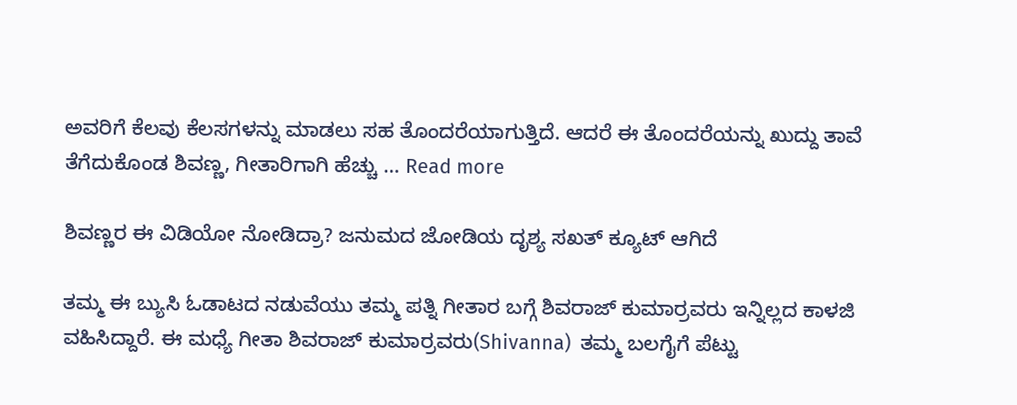ಅವರಿಗೆ ಕೆಲವು ಕೆಲಸಗಳನ್ನು ಮಾಡಲು ಸಹ ತೊಂದರೆಯಾಗುತ್ತಿದೆ. ಆದರೆ ಈ ತೊಂದರೆಯನ್ನು ಖುದ್ದು ತಾವೆ ತೆಗೆದುಕೊಂಡ ಶಿವಣ್ಣ, ಗೀತಾರಿಗಾಗಿ ಹೆಚ್ಚು … Read more

ಶಿವಣ್ಣರ ಈ ವಿಡಿಯೋ ನೋಡಿದ್ರಾ? ಜನುಮದ ಜೋಡಿಯ ದೃಶ್ಯ ಸಖತ್ ಕ್ಯೂಟ್ ಆಗಿದೆ

ತಮ್ಮ ಈ ಬ್ಯುಸಿ ಓಡಾಟದ ನಡುವೆಯು ತಮ್ಮ ಪತ್ನಿ ಗೀತಾರ ಬಗ್ಗೆ ಶಿವರಾಜ್ ಕುಮಾರ್ರವರು ಇನ್ನಿಲ್ಲದ ಕಾಳಜಿ ವಹಿಸಿದ್ದಾರೆ. ಈ ಮಧ್ಯೆ ಗೀತಾ ಶಿವರಾಜ್ ಕುಮಾರ್ರವರು(Shivanna)  ತಮ್ಮ ಬಲಗೈಗೆ ಪೆಟ್ಟು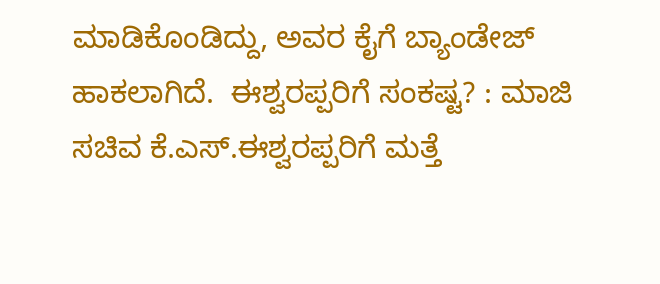ಮಾಡಿಕೊಂಡಿದ್ದು, ಅವರ ಕೈಗೆ ಬ್ಯಾಂಡೇಜ್ ಹಾಕಲಾಗಿದೆ.  ಈಶ್ವರಪ್ಪರಿಗೆ ಸಂಕಷ್ಟ? : ಮಾಜಿ ಸಚಿವ ಕೆ.ಎಸ್.ಈಶ್ವರಪ್ಪರಿಗೆ ಮತ್ತೆ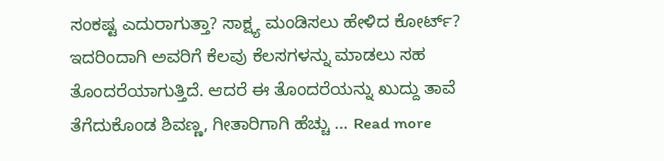ಸಂಕಷ್ಟ ಎದುರಾಗುತ್ತಾ? ಸಾಕ್ಷ್ಯ ಮಂಡಿಸಲು ಹೇಳಿದ ಕೋರ್ಟ್? ಇದರಿಂದಾಗಿ ಅವರಿಗೆ ಕೆಲವು ಕೆಲಸಗಳನ್ನು ಮಾಡಲು ಸಹ ತೊಂದರೆಯಾಗುತ್ತಿದೆ. ಆದರೆ ಈ ತೊಂದರೆಯನ್ನು ಖುದ್ದು ತಾವೆ ತೆಗೆದುಕೊಂಡ ಶಿವಣ್ಣ, ಗೀತಾರಿಗಾಗಿ ಹೆಚ್ಚು … Read more